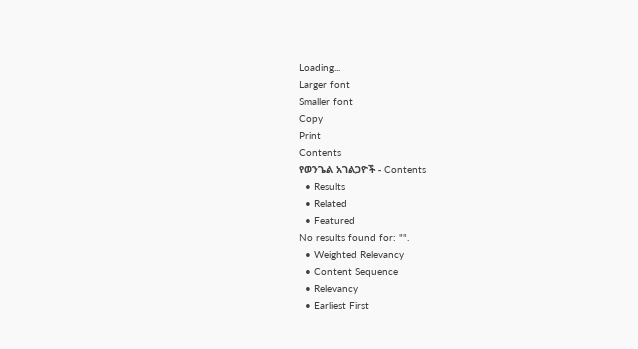Loading...
Larger font
Smaller font
Copy
Print
Contents
የወንጌል አገልጋዮች - Contents
  • Results
  • Related
  • Featured
No results found for: "".
  • Weighted Relevancy
  • Content Sequence
  • Relevancy
  • Earliest First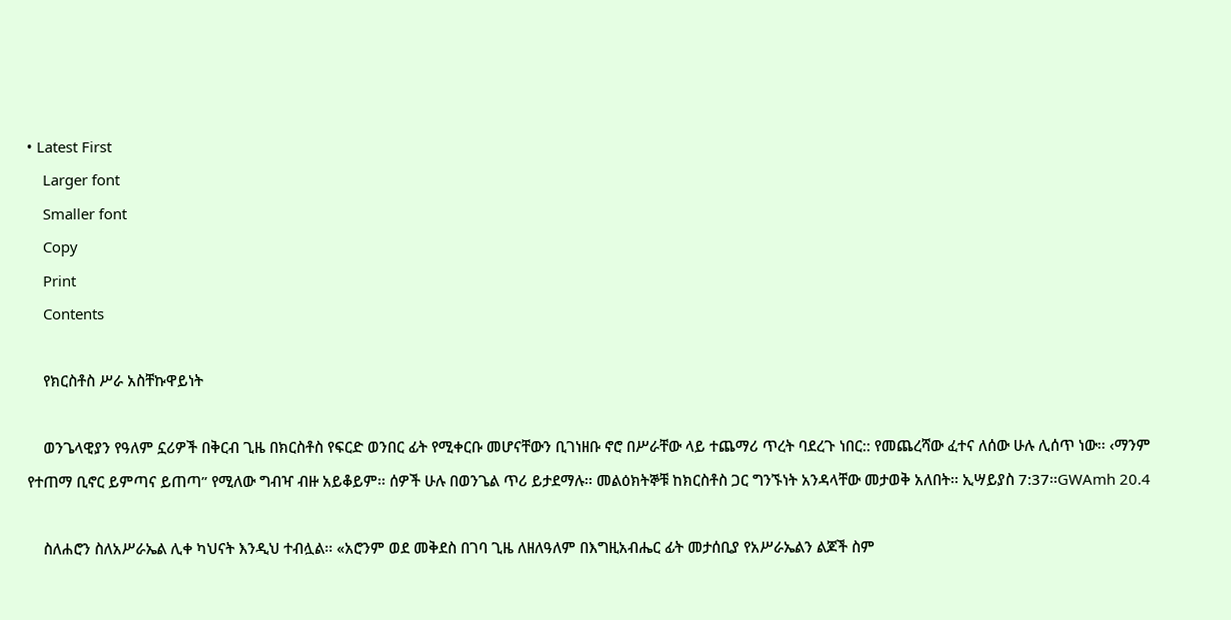• Latest First
    Larger font
    Smaller font
    Copy
    Print
    Contents

    የክርስቶስ ሥራ አስቸኩዋይነት

    ወንጌላዊያን የዓለም ኗሪዎች በቅርብ ጊዜ በክርስቶስ የፍርድ ወንበር ፊት የሚቀርቡ መሆናቸውን ቢገነዘቡ ኖሮ በሥራቸው ላይ ተጨማሪ ጥረት ባደረጉ ነበር:: የመጨረሻው ፈተና ለሰው ሁሉ ሊሰጥ ነው፡፡ ‹ማንም የተጠማ ቢኖር ይምጣና ይጠጣ” የሚለው ግብዣ ብዙ አይቆይም፡፡ ሰዎች ሁሉ በወንጌል ጥሪ ይታደማሉ፡፡ መልዕክትኞቹ ከክርስቶስ ጋር ግንኙነት አንዳላቸው መታወቅ አለበት፡፡ ኢሣይያስ 7:37፡፡GWAmh 20.4

    ስለሐሮን ስለአሥራኤል ሊቀ ካህናት እንዲህ ተብሏል፡፡ «አሮንም ወደ መቅደስ በገባ ጊዜ ለዘለዓለም በእግዚአብሔር ፊት መታሰቢያ የአሥራኤልን ልጆች ስም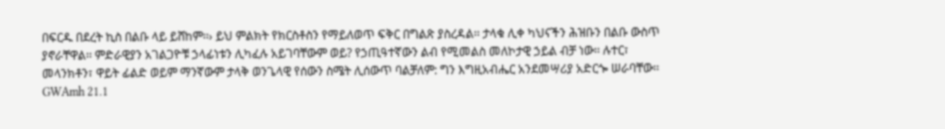በፍርዱ በደረት ኪስ በልቡ ላይ ይሸከም፡፡› ይህ ምልክት የክርስቶስን የማይለወጥ ፍቅር በግልጽ ያስረዳል፡፡ ታላቁ ሊቀ ካህናችን ሕዝቡን በልቡ ውስጥ ያኖራቸዋል፡፡ ምድራዊያን አገልጋዮቹ ኃላፊነቱን ሊካፈሉ አይገባቸውም ወይ? የኃጢዓተኛውን ልብ የሚመልስ መለኮታዊ ኃይል ብቻ ነው፡፡ ሉተር፣ መላንክቶን፣ ዋይት ፊልድ ወይም ማንኛውም ታላቅ ወንጌላዊ የሰውን ስሜት ሊሰውጥ ባልቻለም: ግን እግዚአብሔር አንደመሣሪያ አድርጐ ሠራባቸው፡፡GWAmh 21.1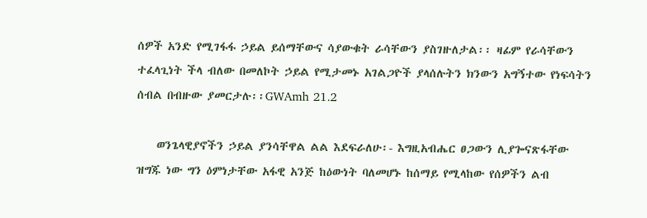ሰዎች አንድ የሚገፋፋ ኃይል ይሰማቸውና ሳያውቁት ራሳቸውን ያስገዙለታል፡፡ ዛፊም የራሳቸውን ተፈላጊነት ችላ ብለው በመለኮት ኃይል የሚታመኑ አገልጋዮች ያላሰሉትን ክንውን አግኝተው የነፍሳትን ሰብል በብዙው ያመርታሉ፡፡GWAmh 21.2

    ወንጌላዊያኖችን ኃይል ያንሳቸዋል ልል እደፍራለሁ፡- እግዚአብሔር ፀጋውን ሊያጐናጽፋቸው ዝግጁ ነው ግን ዕምነታቸው አፋዊ አንጅ ከዕውነት ባለመሆኑ ከሰማይ የሚላከው የሰዎችን ልብ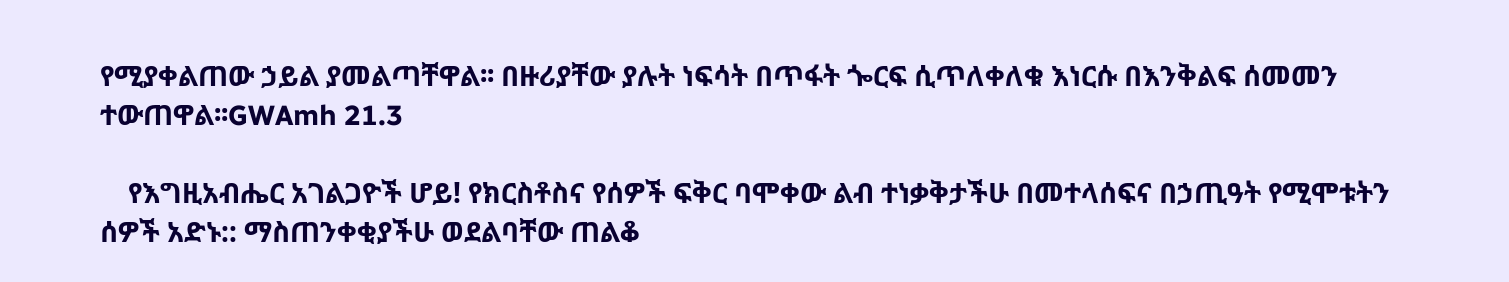የሚያቀልጠው ኃይል ያመልጣቸዋል፡፡ በዙሪያቸው ያሉት ነፍሳት በጥፋት ጐርፍ ሲጥለቀለቁ እነርሱ በእንቅልፍ ሰመመን ተውጠዋል፡፡GWAmh 21.3

    የእግዚአብሔር አገልጋዮች ሆይ! የክርስቶስና የሰዎች ፍቅር ባሞቀው ልብ ተነቃቅታችሁ በመተላሰፍና በኃጢዓት የሚሞቱትን ሰዎች አድኑ:: ማስጠንቀቂያችሁ ወደልባቸው ጠልቆ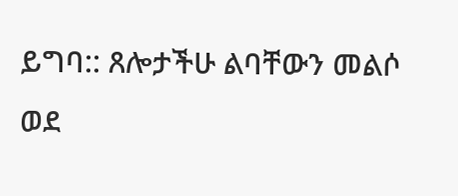ይግባ:: ጸሎታችሁ ልባቸውን መልሶ ወደ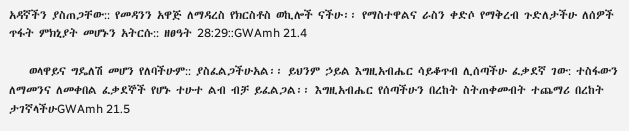አዳኛችን ያስጠጋቸው:: የመዳንን አዋጅ ለማዳረስ የክርስቶስ ወኪሎች ናችሁ፡፡ የማስተዋልና ራስን ቀድሶ የማቅረብ ጉድለታችሁ ለሰዎች ጥፋት ምክኒያት መሆኑን አትርሱ:: ዘፀዓት 28:29::GWAmh 21.4

    ወላዋይና ግዴለሽ መሆን የለባችሁም:: ያስፈልጋችሁአል፡፡ ይህንም ኃይል እግዚአብሔር ሳይቆጥብ ሊሰጣችሁ ፈቃደኛ ገው: ተስፋውን ለማመንና ለመቀበል ፈቃደኞች የሆኑ ተሁተ ልብ ብቻ ይፈልጋል፡፡ እግዚአብሔር የሰጣችሁን በረከት ስትጠቀመብት ተጨማሪ በረከት ታገኛላችሁGWAmh 21.5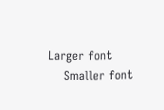Larger font
    Smaller font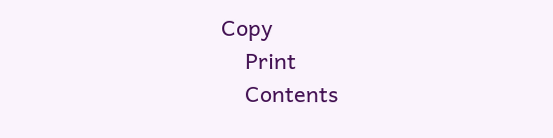Copy
    Print
    Contents